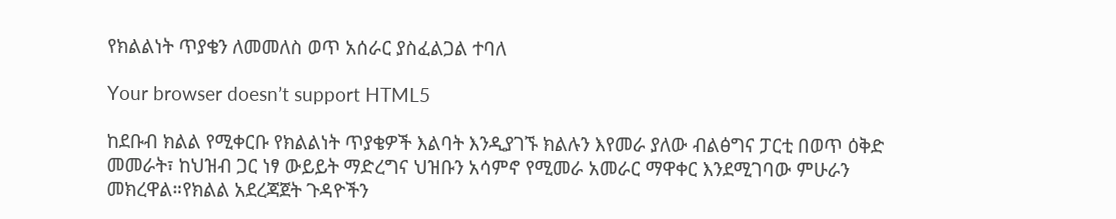የክልልነት ጥያቄን ለመመለስ ወጥ አሰራር ያስፈልጋል ተባለ

Your browser doesn’t support HTML5

ከደቡብ ክልል የሚቀርቡ የክልልነት ጥያቄዎች እልባት እንዲያገኙ ክልሉን እየመራ ያለው ብልፅግና ፓርቲ በወጥ ዕቅድ መመራት፣ ከህዝብ ጋር ነፃ ውይይት ማድረግና ህዝቡን አሳምኖ የሚመራ አመራር ማዋቀር እንደሚገባው ምሁራን መክረዋል።የክልል አደረጃጀት ጉዳዮችን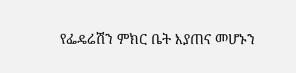የፌዴሬሽን ምክር ቤት እያጠና መሆኑን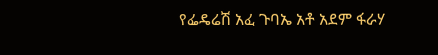የፌዴሬሽ አፈ ጉባኤ አቶ አደም ፋራሃ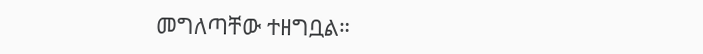መግለጣቸው ተዘግቧል።